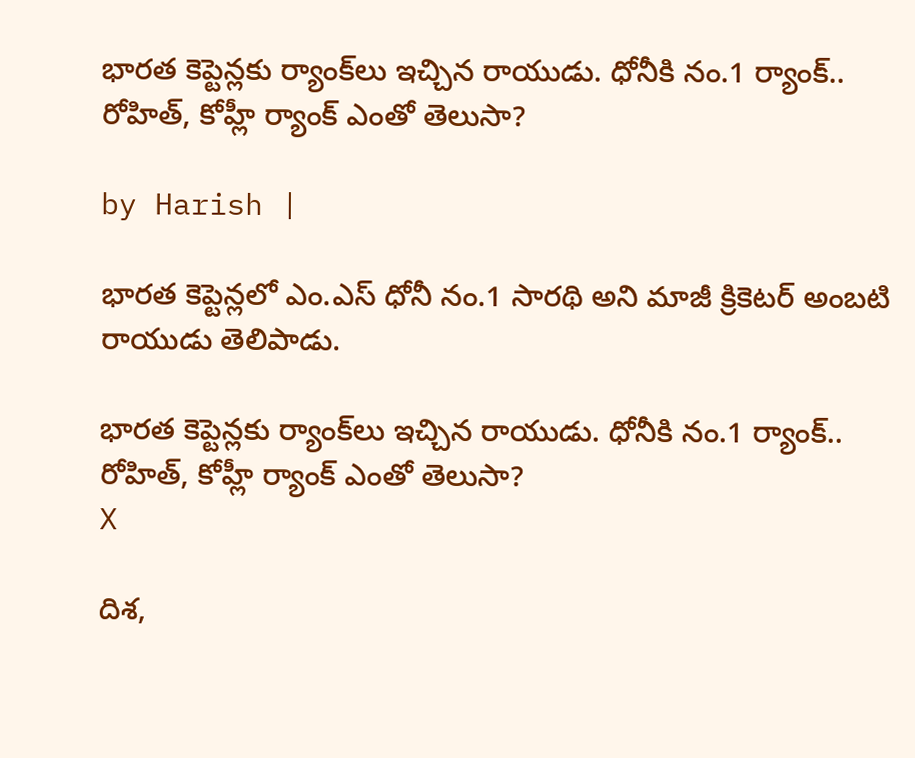భారత కెప్టెన్లకు ర్యాంక్‌లు ఇచ్చిన రాయుడు. ధోనీకి నం.1 ర్యాంక్.. రోహిత్, కోహ్లీ ర్యాంక్ ఎంతో తెలుసా?

by Harish |

భారత కెప్టెన్లలో ఎం.ఎస్ ధోనీ నం.1 సారథి అని మాజీ క్రికెటర్ అంబటి రాయుడు తెలిపాడు.

భారత కెప్టెన్లకు ర్యాంక్‌లు ఇచ్చిన రాయుడు. ధోనీకి నం.1 ర్యాంక్.. రోహిత్, కోహ్లీ ర్యాంక్ ఎంతో తెలుసా?
X

దిశ,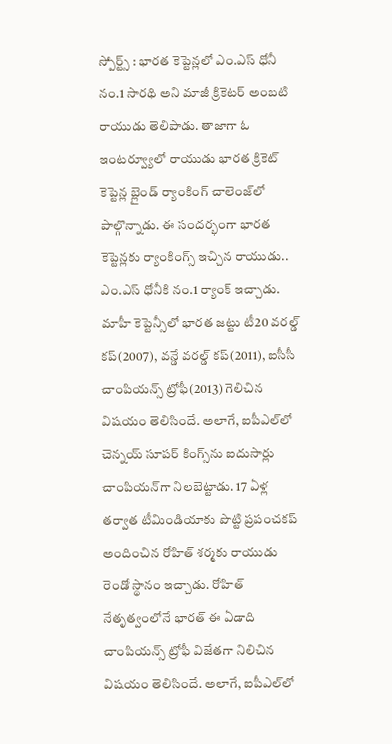స్పోర్ట్స్ : భారత కెప్టెన్లలో ఎం.ఎస్ ధోనీ నం.1 సారథి అని మాజీ క్రికెటర్ అంబటి రాయుడు తెలిపాడు. తాజాగా ఓ ఇంటర్వ్యూలో రాయుడు భారత క్రికెట్ కెప్టెన్ల బ్లైండ్ ర్యాంకింగ్ చాలెంజ్‌లో పాల్గొన్నాడు. ఈ సందర్భంగా భారత కెప్టెన్లకు ర్యాంకింగ్స్ ఇచ్చిన రాయుడు.. ఎం.ఎస్‌ ధోనీకి నం.1 ర్యాంక్ ఇచ్చాడు. మాహీ కెప్టెన్సీలో భారత జట్టు టీ20 వరల్డ్ కప్(2007), వన్డే వరల్డ్ కప్(2011), ఐసీసీ చాంపియన్స్ ట్రోఫీ(2013) గెలిచిన విషయం తెలిసిందే. అలాగే, ఐపీఎల్‌లో చెన్నయ్ సూపర్ కింగ్స్‌ను ఐదుసార్లు చాంపియన్‌గా నిలబెట్టాడు. 17 ఏళ్ల తర్వాత టీమిండియాకు పొట్టి ప్రపంచకప్ అందించిన రోహిత్ శర్మకు రాయుడు రెండో స్థానం ఇచ్చాడు. రోహిత్ నేతృత్వంలోనే భారత్ ఈ ఏడాది చాంపియన్స్ ట్రోఫీ విజేతగా నిలిచిన విషయం తెలిసిందే. అలాగే, ఐపీఎల్‌లో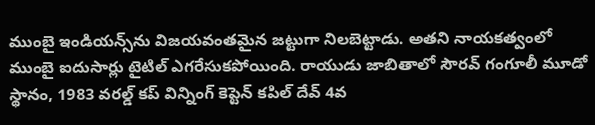ముంబై ఇండియన్స్‌‌ను విజయవంతమైన జట్టుగా నిలబెట్టాడు. అతని నాయకత్వంలో ముంబై ఐదుసార్లు టైటిల్ ఎగరేసుకపోయింది. రాయుడు జాబితాలో సౌరవ్ గంగూలీ మూడో స్థానం, 1983 వరల్డ్ కప్ విన్నింగ్ కెప్టెన్ కపిల్ దేవ్‌ 4వ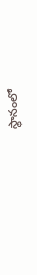స్థానంలో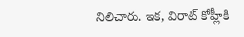నిలిచారు. ఇక, విరాట్ కోహ్లీకి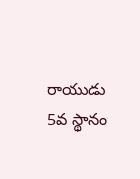రాయుడు 5వ స్థానం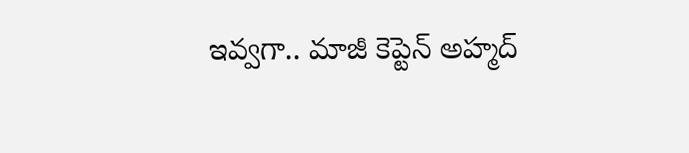ఇవ్వగా.. మాజీ కెప్టెన్ అహ్మద్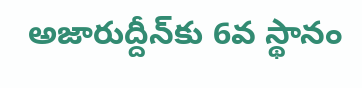అజారుద్దీన్‌కు 6వ స్థానం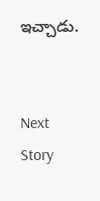ఇచ్చాడు.


Next Story